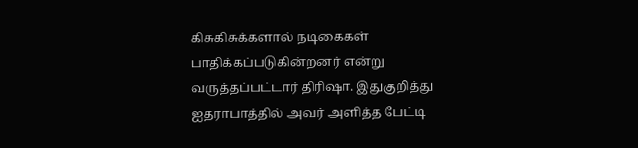கிசுகிசுக்களால் நடிகைகள் பாதிக்கப்படுகின்றனர் என்று வருத்தப்பட்டார் திரிஷா. இதுகுறித்து ஐதராபாத்தில் அவர் அளித்த பேட்டி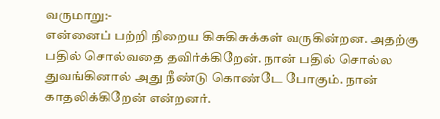வருமாறு:-
என்னைப் பற்றி நிறைய கிசுகிசுக்கள் வருகின்றன. அதற்கு பதில் சொல்வதை தவிர்க்கிறேன். நான் பதில் சொல்ல துவங்கினால் அது நீண்டு கொண்டே போகும். நான் காதலிக்கிறேன் என்றனர்.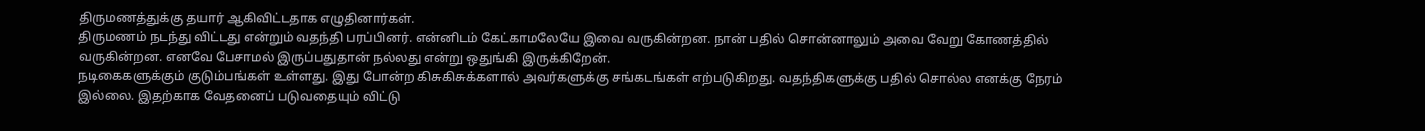திருமணத்துக்கு தயார் ஆகிவிட்டதாக எழுதினார்கள்.
திருமணம் நடந்து விட்டது என்றும் வதந்தி பரப்பினர். என்னிடம் கேட்காமலேயே இவை வருகின்றன. நான் பதில் சொன்னாலும் அவை வேறு கோணத்தில் வருகின்றன. எனவே பேசாமல் இருப்பதுதான் நல்லது என்று ஒதுங்கி இருக்கிறேன்.
நடிகைகளுக்கும் குடும்பங்கள் உள்ளது. இது போன்ற கிசுகிசுக்களால் அவர்களுக்கு சங்கடங்கள் எற்படுகிறது. வதந்திகளுக்கு பதில் சொல்ல எனக்கு நேரம் இல்லை. இதற்காக வேதனைப் படுவதையும் விட்டு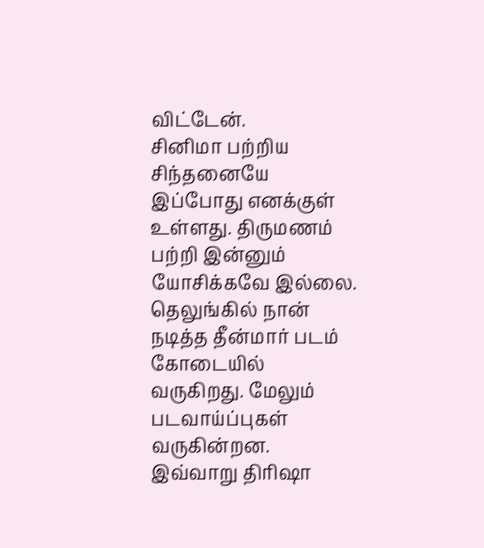விட்டேன்.
சினிமா பற்றிய சிந்தனையே இப்போது எனக்குள் உள்ளது. திருமணம் பற்றி இன்னும் யோசிக்கவே இல்லை. தெலுங்கில் நான் நடித்த தீன்மார் படம் கோடையில் வருகிறது. மேலும் படவாய்ப்புகள் வருகின்றன. இவ்வாறு திரிஷா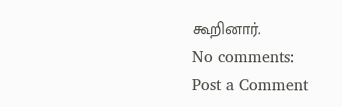கூறினார்.
No comments:
Post a Comment